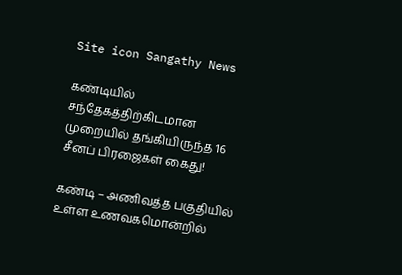Site icon Sangathy News

கண்டியில் சந்தேகத்திற்கிடமான முறையில் தங்கியிருந்த 16 சீனப் பிரஜைகள் கைது!

கண்டி – அணிவத்த பகுதியில் உள்ள உணவகமொன்றில்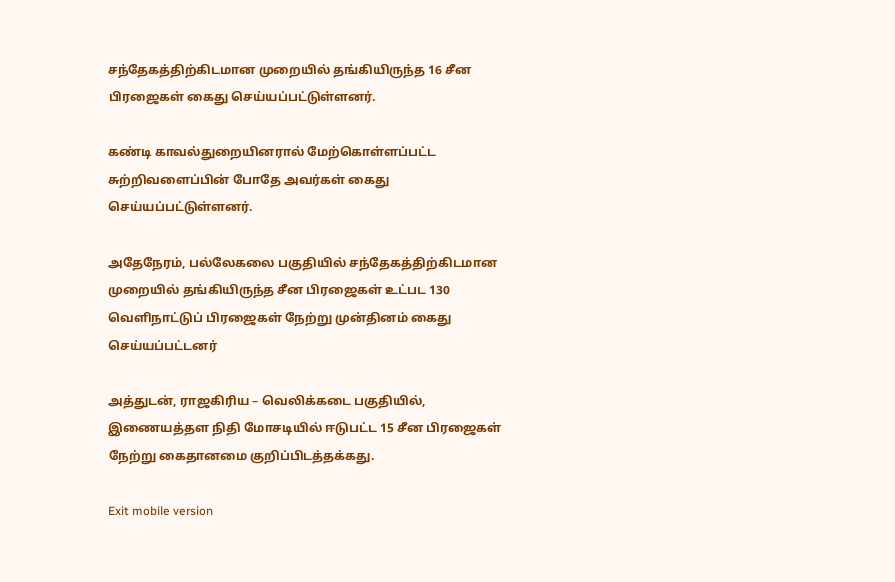சந்தேகத்திற்கிடமான முறையில் தங்கியிருந்த 16 சீன பிரஜைகள் கைது செய்யப்பட்டுள்ளனர்.

கண்டி காவல்துறையினரால் மேற்கொள்ளப்பட்ட சுற்றிவளைப்பின் போதே அவர்கள் கைது செய்யப்பட்டுள்ளனர்.

அதேநேரம், பல்லேகலை பகுதியில் சந்தேகத்திற்கிடமான முறையில் தங்கியிருந்த சீன பிரஜைகள் உட்பட 130 வெளிநாட்டுப் பிரஜைகள் நேற்று முன்தினம் கைது செய்யப்பட்டனர்

அத்துடன், ராஜகிரிய – வெலிக்கடை பகுதியில், இணையத்தள நிதி மோசடியில் ஈடுபட்ட 15 சீன பிரஜைகள் நேற்று கைதானமை குறிப்பிடத்தக்கது.

Exit mobile version